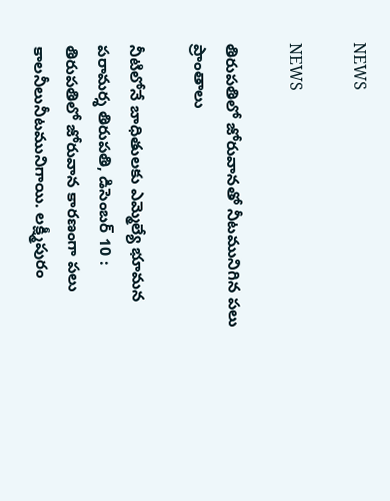NEWS

NEWS

తిరుపతిలో జోరువానతో నీటమునిగిన పలు ప్రాంతాలు

నీటిలోనే బాధితులకు ఎమ్మెల్యే భూమన పరామర్శ తిరుపతి, డిసెంబర్‌ 10 : తిరుపతిలో జోరువాన కారణంగా పలు కాలనీలునీటమునిగాయి. లక్ష్మీపురం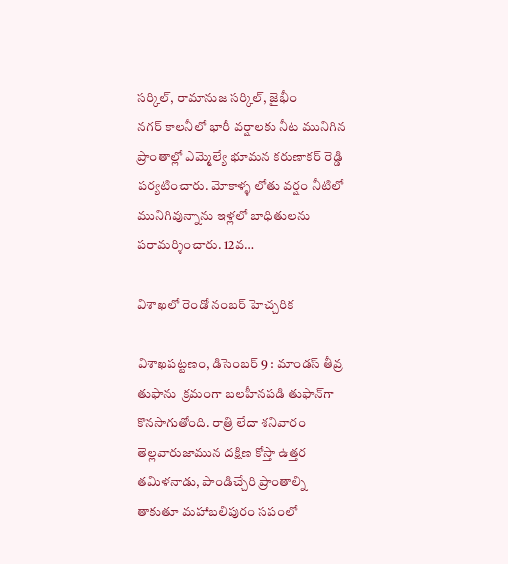సర్కిల్‌, రామానుజ సర్కిల్‌, జైభీం నగర్‌ ‌కాలనీలో భారీ వర్షాలకు నీట మునిగిన ప్రాంతాల్లో ఎమ్మెల్యే భూమన కరుణాకర్‌ ‌రెడ్డి పర్యటించారు. మోకాళ్ళ లోతు వర్షం నీటిలో మునిగివున్నాను ఇళ్లలో బాధితులను పరామర్శించారు. 12వ…

విశాఖలో రెండో నంబర్‌ ‌హెచ్చరిక

విశాఖపట్టణం, డిసెంబర్‌ 9 : మాండస్‌ ‌తీవ్ర తుఫాను  క్రమంగా బలహీనపడి తుఫాన్‌గా కొనసాగుతోంది. రాత్రి లేదా శనివారం తెల్లవారుజామున దక్షిణ కోస్తా ఉత్తర తమిళనాడు, పాండిచ్చేరి ప్రాంతాల్ని తాకుతూ మహాబలిపురం సపంలో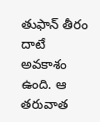తుఫాన్‌ ‌తీరం దాటే అవకాశం ఉంది. ఆ తరువాత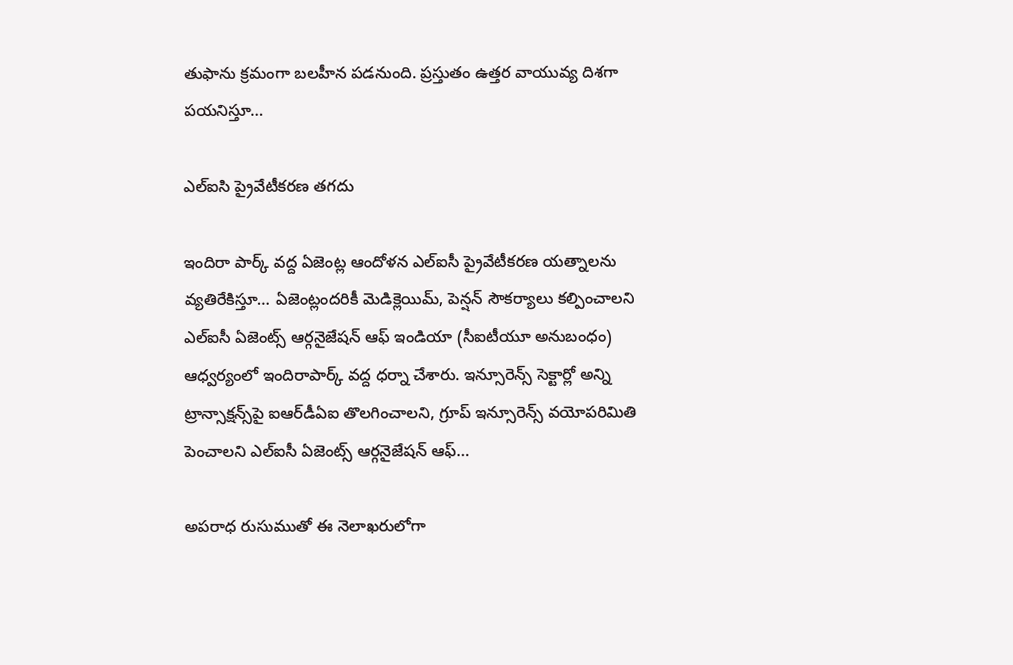తుఫాను క్రమంగా బలహీన పడనుంది. ప్రస్తుతం ఉత్తర వాయువ్య దిశగా పయనిస్తూ…

ఎల్‌ఐసి ప్రైవేటీకరణ తగదు

ఇందిరా పార్క్ ‌వద్ద ఏజెంట్ల ఆందోళన ఎల్‌ఐసీ ప్రైవేటీకరణ యత్నాలను వ్యతిరేకిస్తూ… ఏజెంట్లందరికీ మెడిక్లెయిమ్‌, పెన్షన్‌ ‌సౌకర్యాలు కల్పించాలని ఎల్‌ఐసీ ఏజెంట్స్ ఆర్గనైజేషన్‌ ఆఫ్‌ ఇం‌డియా (సీఐటీయూ అనుబంధం) ఆధ్వర్యంలో ఇందిరాపార్క్ ‌వద్ద ధర్నా చేశారు. ఇన్సూరెన్స్ ‌సెక్టార్లో అన్ని ట్రాన్సాక్షన్స్‌పై ఐఆర్‌డీఏఐ తొలగించాలని, గ్రూప్‌ ఇన్సూరెన్స్ ‌వయోపరిమితి పెంచాలని ఎల్‌ఐసీ ఏజెంట్స్ ఆర్గనైజేషన్‌ ఆఫ్‌…

అపరాధ రుసుముతో ఈ నెలాఖరులోగా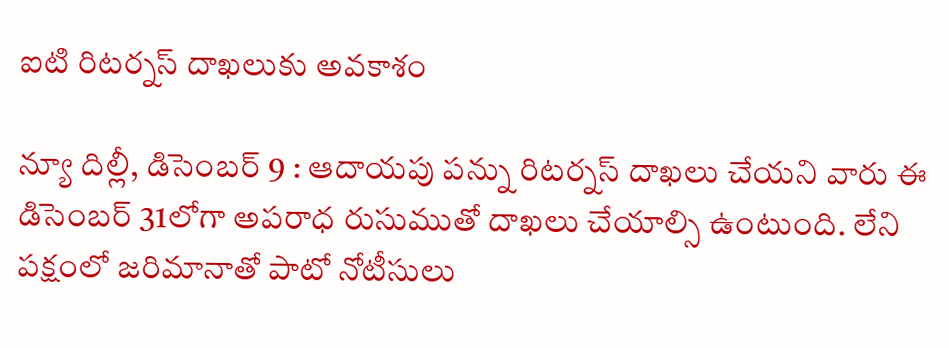ఐటి రిటర్నస్ ‌దాఖలుకు అవకాశం

న్యూ దిల్లీ, డిసెంబర్‌ 9 : ఆదాయపు పన్ను రిటర్నస్ ‌దాఖలు చేయని వారు ఈ డిసెంబర్‌ 31లోగా అపరాధ రుసుముతో దాఖలు చేయాల్సి ఉంటుంది. లేని పక్షంలో జరిమానాతో పాటో నోటీసులు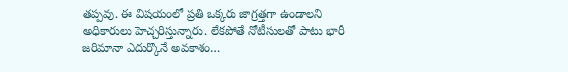తప్పవు. ఈ విషయంలో ప్రతి ఒక్కరు జాగ్రత్తగా ఉండాలని అధికారులు హెచ్చరిస్తున్నారు. లేకపోతే నోటీసులతో పాటు భారీ జరిమానా ఎదుర్కొనే అవకాశం…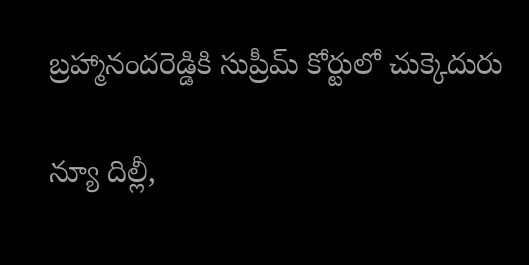బ్రహ్మానందరెడ్డికి సుప్రీమ్‌ ‌కోర్టులో చుక్కెదురు

న్యూ దిల్లీ,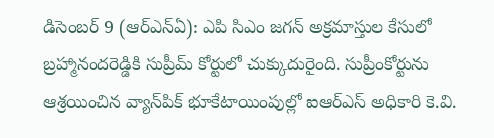డిసెంబర్‌ 9 (ఆర్‌ఎన్‌ఏ): ఎపి సిఎం జగన్‌ అ‌క్రమాస్తుల కేసులో బ్రహ్మానందరెడ్డికి సుప్రీమ్‌ ‌కోర్టులో చుక్కుదురైంది. సుప్రీంకోర్టును ఆశ్రయించిన వ్యాన్‌పిక్‌ ‌భూకేటాయింపుల్లో ఐఆర్‌ఎస్‌ అధికారి కె.వి.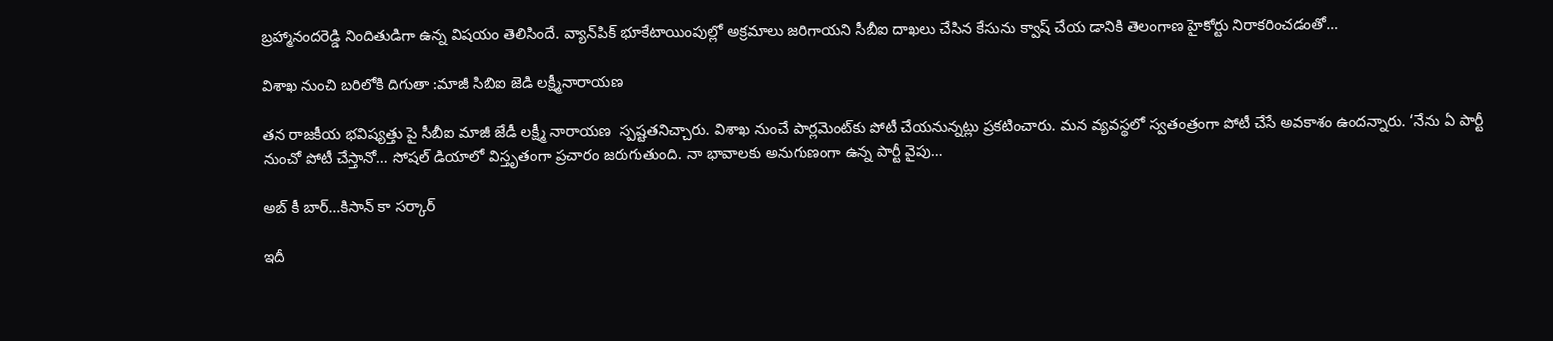బ్రహ్మానందరెడ్డి నిందితుడిగా ఉన్న విషయం తెలిసిందే. వ్యాన్‌పిక్‌ ‌భూకేటాయింపుల్లో అక్రమాలు జరిగాయని సీబీఐ దాఖలు చేసిన కేసును క్వాష్‌ ‌చేయ డానికి తెలంగాణ హైకోర్టు నిరాకరించడంతో…

విశాఖ నుంచి బరిలోకి దిగుతా :మాజీ సిబిఐ జెడి లక్ష్మీనారాయణ

తన రాజకీయ భవిష్యత్తు పై సీబీఐ మాజీ జేడీ లక్ష్మీ నారాయణ  స్పష్టతనిచ్చారు. విశాఖ నుంచే పార్లమెంట్‌కు పోటీ చేయనున్నట్లు ప్రకటించారు. మన వ్యవస్థలో స్వతంత్రంగా పోటీ చేసే అవకాశం ఉందన్నారు. ‘నేను ఏ పార్టీ నుంచో పోటీ చేస్తానో… సోషల్‌ ‌డియాలో విస్తృతంగా ప్రచారం జరుగుతుంది. నా భావాలకు అనుగుణంగా ఉన్న పార్టీ వైపు…

అబ్‌ ‌కీ బార్‌…కిసాన్‌ ‌కా సర్కార్‌

ఇదీ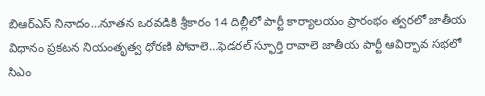బిఆర్‌ఎస్‌ ‌నినాదం…నూతన ఒరవడికి శ్రీకారం 14 దిల్లీలో పార్టీ కార్యాలయం ప్రారంభం త్వరలో జాతీయ విధానం ప్రకటన నియంతృత్వ ధోరణి పోవాలె…ఫెడరల్‌ ‌స్ఫూర్తి రావాలె జాతీయ పార్టీ ఆవిర్భావ సభలో సిఎం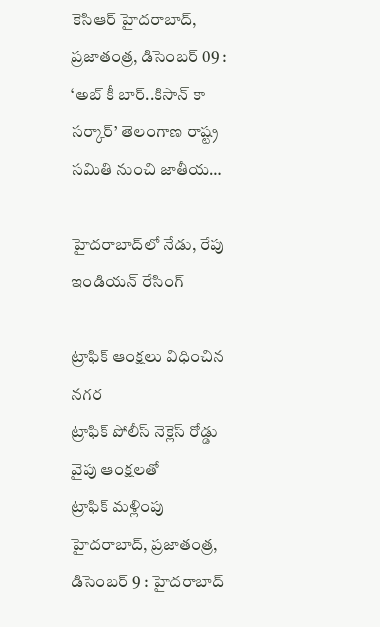కెసిఆర్‌ ‌హైదరాబాద్‌, ప్రజాతంత్ర, డిసెంబర్‌ 09 : ‘అబ్‌ ‌కీ బార్‌..కిసాన్‌ ‌కా సర్కార్‌’ తెలంగాణ రాష్ట్ర సమితి నుంచి జాతీయ…

హైదరాబాద్‌లో నేడు, రేపు ఇండియన్‌ ‌రేసింగ్‌

ట్రాఫిక్‌ ఆం‌క్షలు విధించిన నగర ట్రాఫిక్‌ ‌పోలీస్‌ ‌నెక్లెస్‌ ‌రోడ్డు వైపు ఆంక్షలతో ట్రాఫిక్‌ ‌మళ్లింపు హైదరాబాద్‌, ప్రజాతంత్ర, డిసెంబర్‌ 9 : హైదరాబాద్‌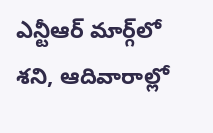ఎన్టీఆర్‌ ‌మార్గ్‌లో శని, ఆదివారాల్లో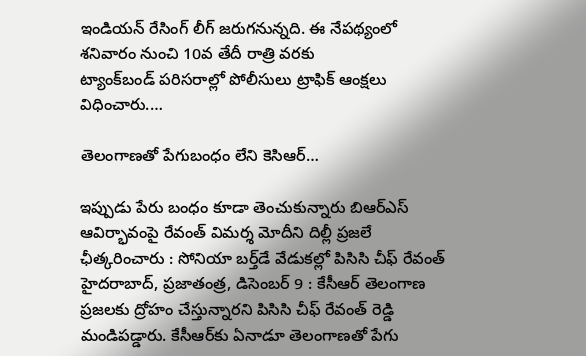ఇండియన్‌ ‌రేసింగ్‌ ‌లీగ్‌ ‌జరుగనున్నది. ఈ నేపథ్యంలో శనివారం నుంచి 10వ తేదీ రాత్రి వరకు ట్యాంక్‌బండ్‌ ‌పరిసరాల్లో పోలీసులు ట్రాఫిక్‌ ఆం‌క్షలు విధించారు.…

తెలంగాణతో పేగుబంధం లేని కెసిఆర్‌…

ఇప్పు‌డు పేరు బంధం కూడా తెంచుకున్నారు బిఆర్‌ఎస్‌ ఆవిర్భావంపై రేవంత్‌ ‌విమర్శ మోదీని దిల్లీ ప్రజలే ఛీత్కరించారు : సోనియా బర్త్‌డే వేడుకల్లో పిసిసి చీఫ్‌ ‌రేవంత్‌ హైదరాబాద్‌, ప్రజాతంత్ర, డిసెంబర్‌ 9 : కేసీఆర్‌ ‌తెలంగాణ ప్రజలకు ద్రోహం చేస్తున్నారని పిసిసి చీఫ్‌ ‌రేవంత్‌ ‌రెడ్డి మండిపడ్డారు. కేసీఆర్‌కు ఏనాడూ తెలంగాణతో పేగు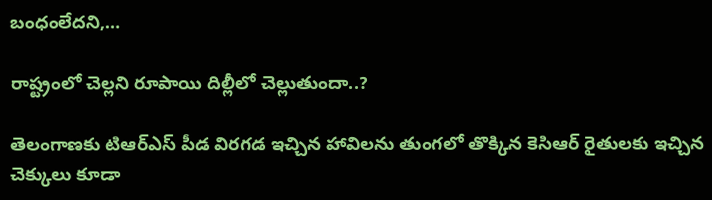బంధంలేదని,…

రాష్ట్రంలో చెల్లని రూపాయి దిల్లీలో చెల్లుతుందా..?

తెలంగాణకు టిఆర్‌ఎస్‌ ‌పీడ విరగడ ఇచ్చిన హావిలను తుంగలో తొక్కిన కెసిఆర్‌ ‌రైతులకు ఇచ్చిన చెక్కులు కూడా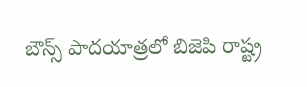బౌన్స్ ‌పాదయాత్రలో బిజెపి రాష్ట్ర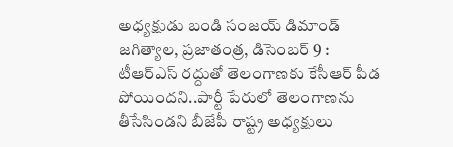అధ్యక్షుడు బండి సంజయ్‌ ‌డిమాండ్‌ జగిత్యాల, ప్రజాతంత్ర, డిసెంబర్‌ 9 : టీఆర్‌ఎస్‌ ‌రద్దుతో తెలంగాణకు కేసీఆర్‌ ‌పీడ పోయిందని..పార్టీ పేరులో తెలంగాణను తీసేసిండని బీజేపీ రాష్ట్ర అధ్యక్షులు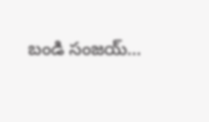బండి సంజయ్‌…